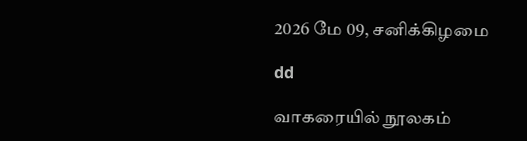2026 மே 09, சனிக்கிழமை

dd

வாகரையில் நூலகம்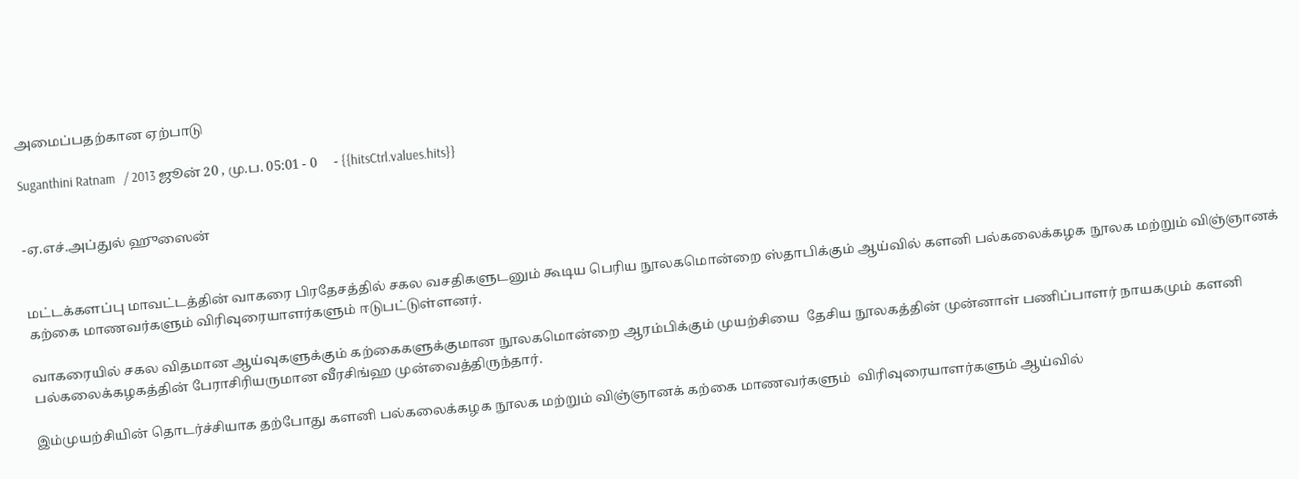அமைப்பதற்கான ஏற்பாடு

Suganthini Ratnam   / 2013 ஜூன் 20 , மு.ப. 05:01 - 0     - {{hitsCtrl.values.hits}}


-ஏ.எச்.அப்துல் ஹுஸைன்


மட்டக்களப்பு மாவட்டத்தின் வாகரை பிரதேசத்தில் சகல வசதிகளுடனும் கூடிய பெரிய நூலகமொன்றை ஸ்தாபிக்கும் ஆய்வில் களனி பல்கலைக்கழக நூலக மற்றும் விஞ்ஞானக் கற்கை மாணவர்களும் விரிவுரையாளர்களும் ஈடுபட்டுள்ளனர்.

வாகரையில் சகல விதமான ஆய்வுகளுக்கும் கற்கைகளுக்குமான நூலகமொன்றை ஆரம்பிக்கும் முயற்சியை  தேசிய நூலகத்தின் முன்னாள் பணிப்பாளர் நாயகமும் களனி பல்கலைக்கழகத்தின் பேராசிரியருமான வீரசிங்ஹ முன்வைத்திருந்தார்.

இம்முயற்சியின் தொடர்ச்சியாக தற்போது களனி பல்கலைக்கழக நூலக மற்றும் விஞ்ஞானக் கற்கை மாணவர்களும்  விரிவுரையாளர்களும் ஆய்வில்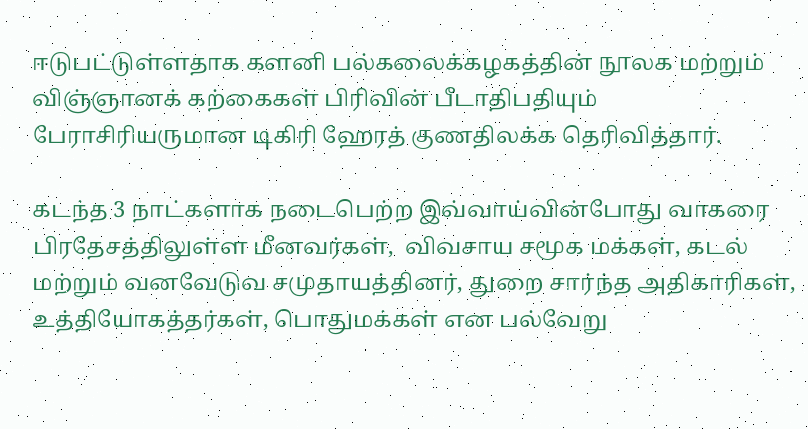ஈடுபட்டுள்ளதாக களனி பல்கலைக்கழகத்தின் நூலக மற்றும் விஞ்ஞானக் கற்கைகள் பிரிவின் பீடாதிபதியும் பேராசிரியருமான டிகிரி ஹேரத் குணதிலக்க தெரிவித்தார்.

கடந்த 3 நாட்களாக நடைபெற்ற இவ்வாய்வின்போது வாகரை பிரதேசத்திலுள்ள மீனவர்கள்,  விவசாய சமூக மக்கள், கடல் மற்றும் வனவேடுவ சமுதாயத்தினர், துறை சார்ந்த அதிகாரிகள், உத்தியோகத்தர்கள், பொதுமக்கள் என பல்வேறு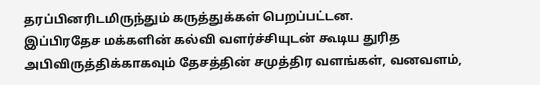தரப்பினரிடமிருந்தும் கருத்துக்கள் பெறப்பட்டன.
இப்பிரதேச மக்களின் கல்வி வளர்ச்சியுடன் கூடிய துரித அபிவிருத்திக்காகவும் தேசத்தின் சமுத்திர வளங்கள், வனவளம்,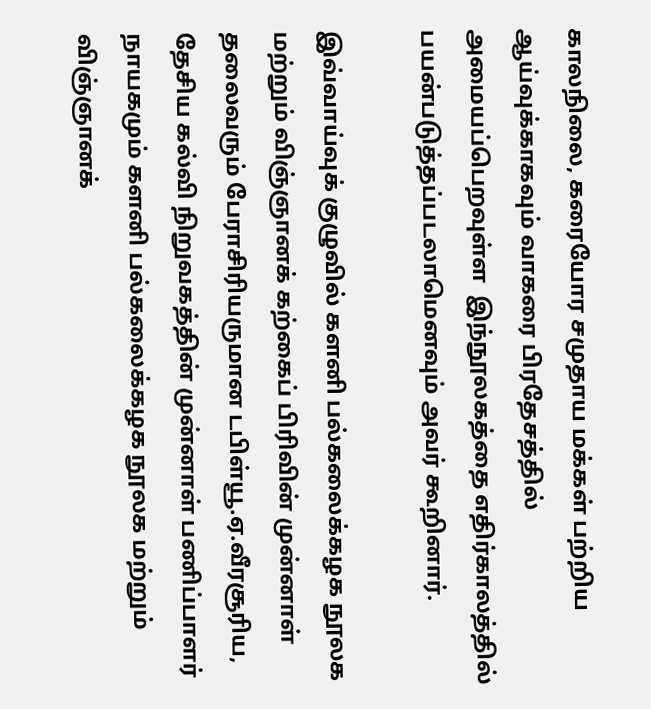காலநிலை, கரையோர சமுதாய மக்கள் பற்றிய ஆய்வுக்காகவும் வாகரை பிரதேசத்தில் அமையப்பெறவுள்ள  இந்நூலகத்தை எதிர்காலத்தில் பயன்படுத்தப்படலாமெனவும் அவர் கூறினார்.

இவ்வாய்வுக் குழுவில் களனி பல்கலைக்கழக நூலக மற்றும் விஞ்ஞானக் கற்கைப் பிரிவின் முன்னாள் தலைவரும் பேராசிரியருமான டபிள்யூ.ஏ.வீரசூரிய, தேசிய கல்வி நிறுவகத்தின் முன்னாள் பணிப்பாளர் நாயகமும் களனி பல்கலைக்கழக நூலக மற்றும் விஞ்ஞானக்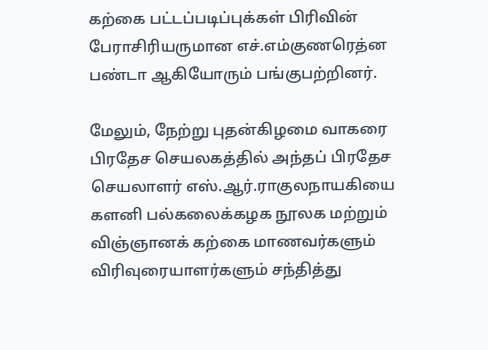கற்கை பட்டப்படிப்புக்கள் பிரிவின் பேராசிரியருமான எச்.எம்குணரெத்ன பண்டா ஆகியோரும் பங்குபற்றினர்.

மேலும், நேற்று புதன்கிழமை வாகரை பிரதேச செயலகத்தில் அந்தப் பிரதேச செயலாளர் எஸ்.ஆர்.ராகுலநாயகியை களனி பல்கலைக்கழக நூலக மற்றும் விஞ்ஞானக் கற்கை மாணவர்களும் விரிவுரையாளர்களும் சந்தித்து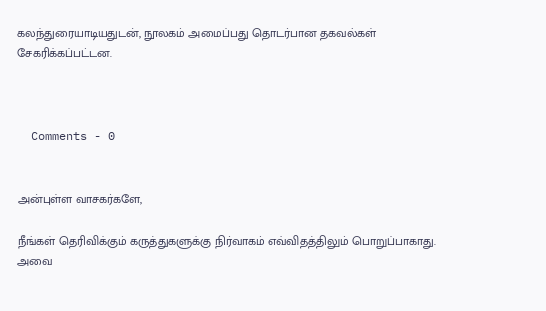கலந்துரையாடியதுடன், நூலகம் அமைப்பது தொடர்பான தகவல்கள் சேகரிக்கப்பட்டன.



  Comments - 0


அன்புள்ள வாசகர்களே,

நீங்கள் தெரிவிக்கும் கருத்துகளுக்கு நிர்வாகம் எவ்விதத்திலும் பொறுப்பாகாது. அவை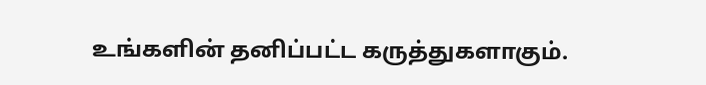உங்களின் தனிப்பட்ட கருத்துகளாகும்.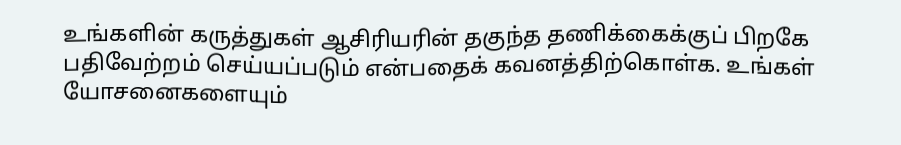உங்களின் கருத்துகள் ஆசிரியரின் தகுந்த தணிக்கைக்குப் பிறகே பதிவேற்றம் செய்யப்படும் என்பதைக் கவனத்திற்கொள்க. உங்கள் யோசனைகளையும்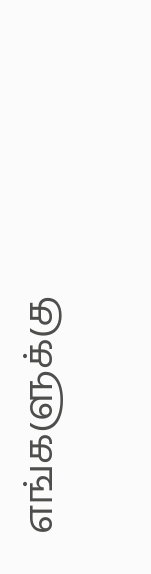எங்களுக்கு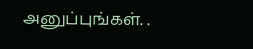அனுப்புங்கள். .